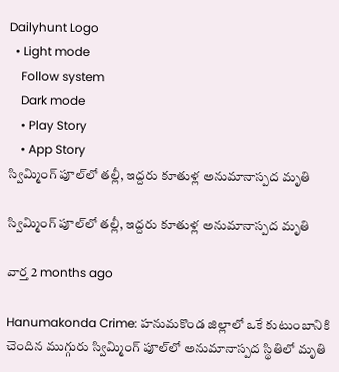Dailyhunt Logo
  • Light mode
    Follow system
    Dark mode
    • Play Story
    • App Story
స్విమ్మింగ్ పూల్‌లో తల్లీ, ఇద్దరు కూతుళ్ల అనుమానాస్పద మృతి

స్విమ్మింగ్ పూల్‌లో తల్లీ, ఇద్దరు కూతుళ్ల అనుమానాస్పద మృతి

వార్త 2 months ago

Hanumakonda Crime: హనుమకొండ జిల్లాలో ఒకే కుటుంబానికి చెందిన ముగ్గురు స్విమ్మింగ్ పూల్‌లో అనుమానాస్పద స్థితిలో మృతి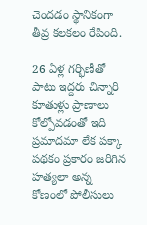చెందడం స్థానికంగా తీవ్ర కలకలం రేపింది.

26 ఏళ్ల గర్భిణీతో పాటు ఇద్దరు చిన్నారి కూతుళ్లు ప్రాణాలు కోల్పోవడంతో ఇది ప్రమాదమా లేక పక్కా పథకం ప్రకారం జరిగిన హత్యలా అన్న కోణంలో పోలీసులు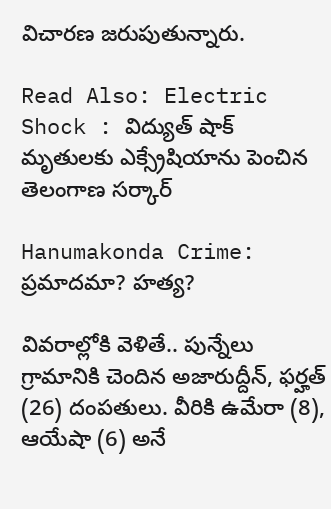విచారణ జరుపుతున్నారు.

Read Also: Electric Shock : విద్యుత్ షాక్ మృతులకు ఎక్స్రేషియాను పెంచిన తెలంగాణ సర్కార్

Hanumakonda Crime: ప్రమాదమా? హత్య?

వివరాల్లోకి వెళితే.. పున్నేలు గ్రామానికి చెందిన అజారుద్దీన్, ఫర్హత్ (26) దంపతులు. వీరికి ఉమేరా (8), ఆయేషా (6) అనే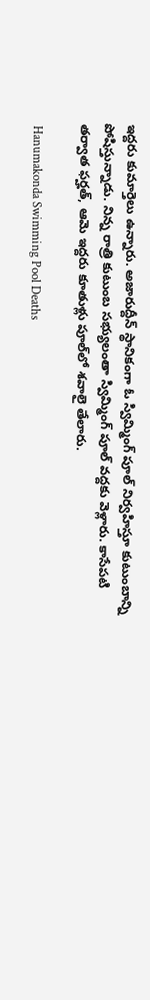ఇద్దరు కుమార్తెలు ఉన్నారు. అజారుద్దీన్ స్థానికంగా ఓ స్విమ్మింగ్ పూల్ నిర్వహిస్తూ కుటుంబాన్ని పోషిస్తున్నాడు. నిన్న రాత్రి కుటుంబ సభ్యులంతా స్విమ్మింగ్ పూల్ వద్దకు వెళ్లారు. కాసేపటి తర్వాత ఫర్హత్, ఆమె ఇద్దరు కూతుళ్లు పూల్‌లో శవాలై తేలారు.

 Hanumakonda Swimming Pool Deaths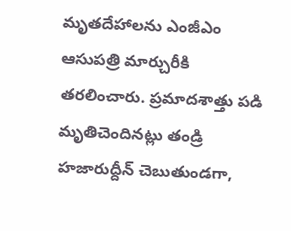మృతదేహాలను ఎంజీఎం ఆసుపత్రి మార్చురీకి తరలించారు. ప్రమాదశాత్తు పడి మృతిచెందినట్లు తండ్రి హజారుద్దీన్ చెబుతుండగా,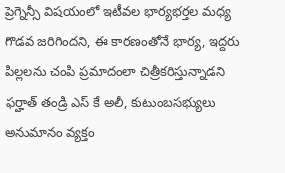ప్రెగ్నెన్సీ విషయంలో ఇటీవల భార్యభర్తల మధ్య గొడవ జరిగిందని, ఈ కారణంతోనే భార్య, ఇద్దరు పిల్లలను చంపి ప్రమాదంలా చిత్రీకరిస్తున్నాడని ఫర్హాత్ తండ్రి ఎస్ కే అలీ, కుటుంబసభ్యులు అనుమానం వ్యక్తం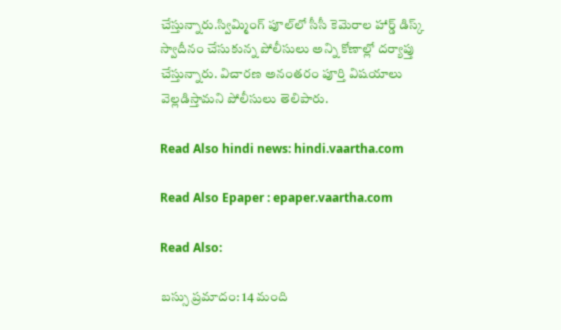చేస్తున్నారు.స్విమ్మింగ్ పూల్‌లో సీసీ కెమెరాల హార్డ్ డిస్క్ స్వాదీనం చేసుకున్న పోలీసులు అన్ని కోణాల్లో దర్యాప్తు చేస్తున్నారు. విచారణ అనంతరం పూర్తి విషయాలు వెల్లడిస్తామని పోలీసులు తెలిపారు.

Read Also hindi news: hindi.vaartha.com

Read Also Epaper : epaper.vaartha.com

Read Also:

బస్సు ప్రమాదం: 14 మంది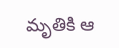మృతికి ఆ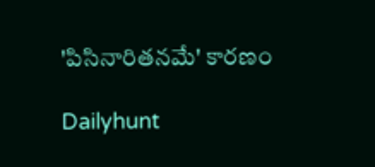'పిసినారితనమే' కారణం

Dailyhunt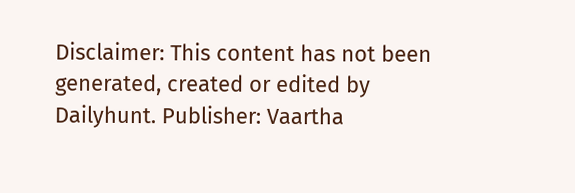Disclaimer: This content has not been generated, created or edited by Dailyhunt. Publisher: Vaartha